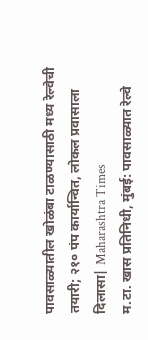पावसाळ्यातील खोळंबा टाळण्यासाठी मध्य रेल्वेची तयारी; २१० पंप कार्यान्वित, लोकल प्रवासाला दिलासा| Maharashtra Times
म.टा. खास प्रतिनिधी, मुंबई: पावसाळ्यात रेल्वे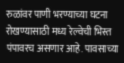रुळांवर पाणी भरण्याच्या घटना रोखण्यासाठी मध्य रेल्वेची भिस्त पंपावरच असणार आहे. पावसाच्या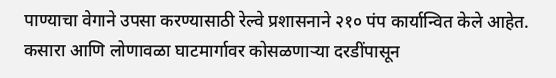पाण्याचा वेगाने उपसा करण्यासाठी रेल्वे प्रशासनाने २१० पंप कार्यान्वित केले आहेत. कसारा आणि लोणावळा घाटमार्गावर कोसळणाऱ्या दरडींपासून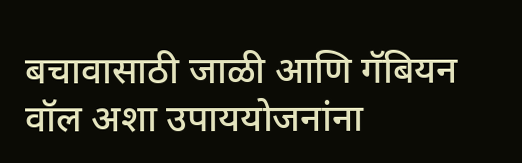बचावासाठी जाळी आणि गॅबियन वॉल अशा उपाययोजनांना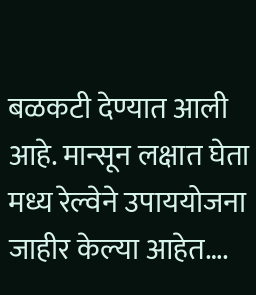बळकटी देण्यात आली आहे. मान्सून लक्षात घेता मध्य रेल्वेने उपाययोजना जाहीर केल्या आहेत….